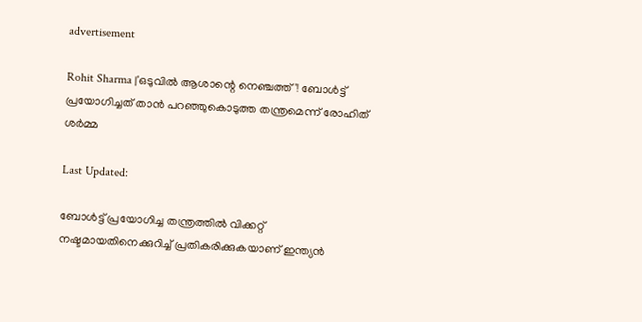advertisement

Rohit Sharma |'ഒടുവില്‍ ആശാന്റെ നെഞ്ചത്ത്'! ബോള്‍ട്ട് പ്രയോഗിച്ചത് താന്‍ പറഞ്ഞുകൊടുത്ത തന്ത്രമെന്ന് രോഹിത് ശര്‍മ്മ

Last Updated:

ബോള്‍ട്ട് പ്രയോഗിച്ച തന്ത്രത്തില്‍ വിക്കറ്റ് നഷ്ടമായതിനെക്കുറിച്ച് പ്രതികരിക്കുകയാണ് ഇന്ത്യന്‍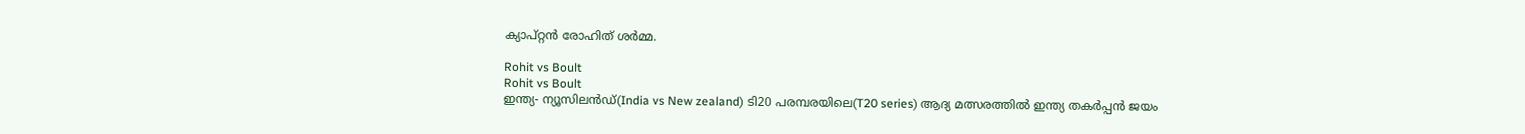ക്യാപ്റ്റന്‍ രോഹിത് ശര്‍മ്മ.

Rohit vs Boult
Rohit vs Boult
ഇന്ത്യ- ന്യൂസിലന്‍ഡ്(India vs New zealand) ടി20 പരമ്പരയിലെ(T20 series) ആദ്യ മത്സരത്തില്‍ ഇന്ത്യ തകര്‍പ്പന്‍ ജയം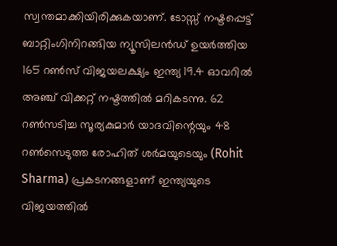സ്വന്തമാക്കിയിരിക്കുകയാണ്. ടോസ്സ് നഷ്ടപ്പെട്ട് ബാറ്റിംഗിനിറങ്ങിയ ന്യൂസിലന്‍ഡ് ഉയര്‍ത്തിയ 165 റണ്‍സ് വിജയലക്ഷ്യം ഇന്ത്യ 19.4 ഓവറില്‍ അഞ്ച് വിക്കറ്റ് നഷ്ടത്തില്‍ മറികടന്നു. 62 റണ്‍സടിച്ച സൂര്യകുമാര്‍ യാദവിന്റെയും 48 റണ്‍സെടുത്ത രോഹിത് ശര്‍മയുടെയും (Rohit Sharma) പ്രകടനങ്ങളാണ് ഇന്ത്യയുടെ വിജയത്തില്‍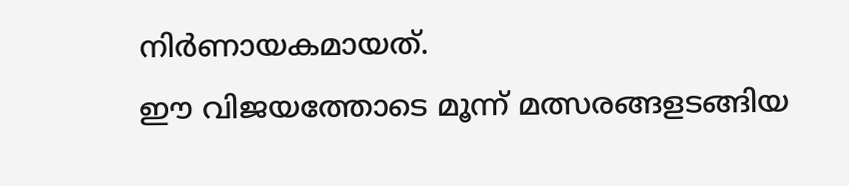നിര്‍ണായകമായത്.
ഈ വിജയത്തോടെ മൂന്ന് മത്സരങ്ങളടങ്ങിയ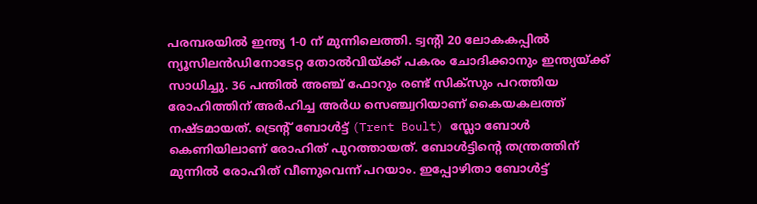പരമ്പരയില്‍ ഇന്ത്യ 1-0 ന് മുന്നിലെത്തി. ട്വന്റി 20 ലോകകപ്പില്‍ ന്യൂസിലന്‍ഡിനോടേറ്റ തോല്‍വിയ്ക്ക് പകരം ചോദിക്കാനും ഇന്ത്യയ്ക്ക് സാധിച്ചു. 36 പന്തില്‍ അഞ്ച് ഫോറും രണ്ട് സിക്സും പറത്തിയ രോഹിത്തിന് അര്‍ഹിച്ച അര്‍ധ സെഞ്ച്വറിയാണ് കൈയകലത്ത് നഷ്ടമായത്. ട്രെന്റ് ബോള്‍ട്ട് (Trent Boult) സ്ലോ ബോള്‍ കെണിയിലാണ് രോഹിത് പുറത്തായത്. ബോള്‍ട്ടിന്റെ തന്ത്രത്തിന് മുന്നില്‍ രോഹിത് വീണുവെന്ന് പറയാം. ഇപ്പോഴിതാ ബോള്‍ട്ട്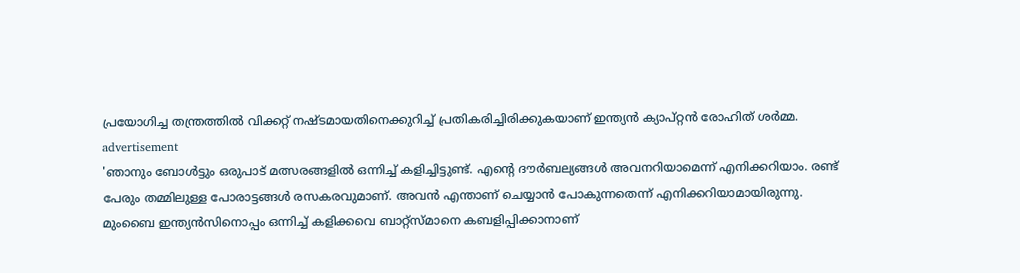പ്രയോഗിച്ച തന്ത്രത്തില്‍ വിക്കറ്റ് നഷ്ടമായതിനെക്കുറിച്ച് പ്രതികരിച്ചിരിക്കുകയാണ് ഇന്ത്യന്‍ ക്യാപ്റ്റന്‍ രോഹിത് ശര്‍മ്മ.
advertisement
'ഞാനും ബോള്‍ട്ടും ഒരുപാട് മത്സരങ്ങളില്‍ ഒന്നിച്ച് കളിച്ചിട്ടുണ്ട്. എന്റെ ദൗര്‍ബല്യങ്ങള്‍ അവനറിയാമെന്ന് എനിക്കറിയാം. രണ്ട് പേരും തമ്മിലുള്ള പോരാട്ടങ്ങള്‍ രസകരവുമാണ്. അവന്‍ എന്താണ് ചെയ്യാന്‍ പോകുന്നതെന്ന് എനിക്കറിയാമായിരുന്നു. മുംബൈ ഇന്ത്യന്‍സിനൊപ്പം ഒന്നിച്ച് കളിക്കവെ ബാറ്റ്സ്മാനെ കബളിപ്പിക്കാനാണ്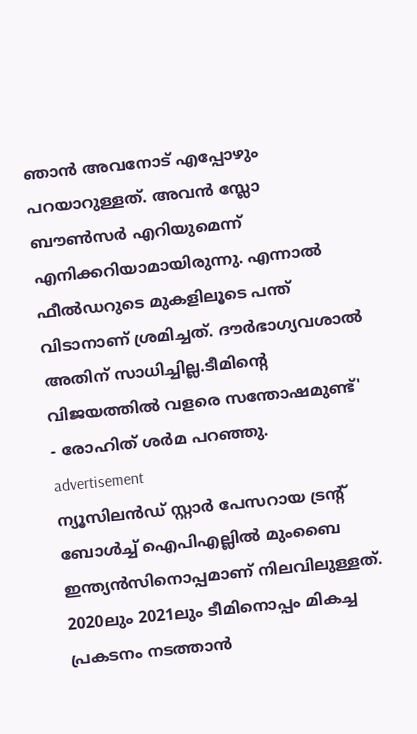ഞാന്‍ അവനോട് എപ്പോഴും പറയാറുള്ളത്. അവന്‍ സ്ലോ ബൗണ്‍സര്‍ എറിയുമെന്ന് എനിക്കറിയാമായിരുന്നു. എന്നാല്‍ ഫീല്‍ഡറുടെ മുകളിലൂടെ പന്ത് വിടാനാണ് ശ്രമിച്ചത്. ദൗര്‍ഭാഗ്യവശാല്‍ അതിന് സാധിച്ചില്ല.ടീമിന്റെ വിജയത്തില്‍ വളരെ സന്തോഷമുണ്ട്' - രോഹിത് ശര്‍മ പറഞ്ഞു.
advertisement
ന്യൂസിലന്‍ഡ് സ്റ്റാര്‍ പേസറായ ട്രന്റ് ബോള്‍ച്ച് ഐപിഎല്ലില്‍ മുംബൈ ഇന്ത്യന്‍സിനൊപ്പമാണ് നിലവിലുള്ളത്. 2020ലും 2021ലും ടീമിനൊപ്പം മികച്ച പ്രകടനം നടത്താന്‍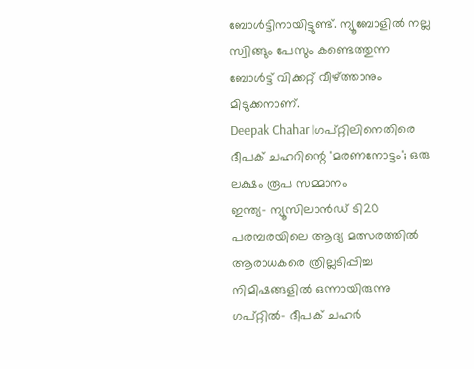ബോള്‍ട്ടിനായിട്ടുണ്ട്. ന്യൂബോളില്‍ നല്ല സ്വിങ്ങും പേസും കണ്ടെത്തുന്ന ബോള്‍ട്ട് വിക്കറ്റ് വീഴ്ത്താനും മിടുക്കനാണ്.
Deepak Chahar |ഗപ്റ്റിലിനെതിരെ ദീപക് ചഹറിന്റെ 'മരണനോട്ടം'; ഒരു ലക്ഷം രൂപ സമ്മാനം
ഇന്ത്യ- ന്യൂസിലാന്‍ഡ് ടി20 പരമ്പരയിലെ ആദ്യ മത്സരത്തില്‍ ആരാധകരെ ത്രില്ലടിപ്പിച്ച നിമിഷങ്ങളില്‍ ഒന്നായിരുന്നു ഗപ്റ്റില്‍- ദീപക് ചഹര്‍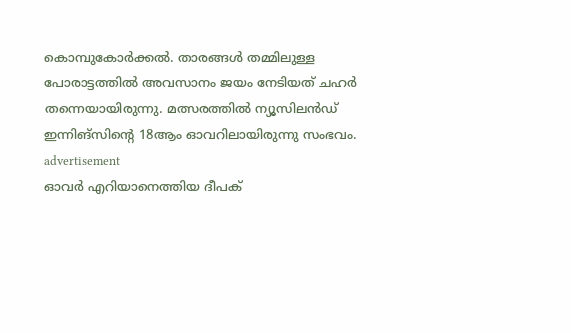കൊമ്പുകോര്‍ക്കല്‍. താരങ്ങള്‍ തമ്മിലുള്ള പോരാട്ടത്തില്‍ അവസാനം ജയം നേടിയത് ചഹര്‍ തന്നെയായിരുന്നു. മത്സരത്തില്‍ ന്യൂസിലന്‍ഡ് ഇന്നിങ്‌സിന്റെ 18ആം ഓവറിലായിരുന്നു സംഭവം.
advertisement
ഓവര്‍ എറിയാനെത്തിയ ദീപക്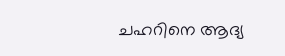ചഹറിനെ ആദ്യ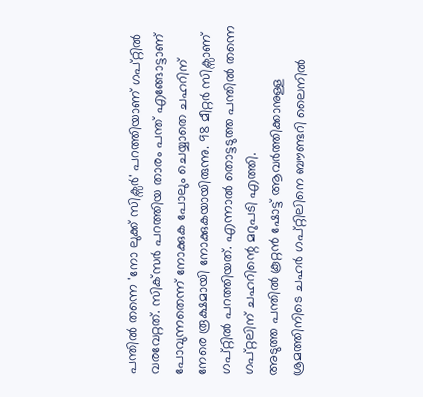പന്തില്‍ തന്നെ 'നോ ലുക്ക് സിക്സര്‍' പറത്തിയാണ് ഗപ്റ്റില്‍ വരവേറ്റത്. സിക്‌സര്‍ പറത്തിയ താരം പന്ത് എങ്ങോട്ടാണ് പോവുന്നതെന്ന് നോക്കുക പോലും ചെയ്യാതെ ചഹറിന് നേരെ രൂക്ഷമായി നോക്കുകയായിരുന്നു. 98 മീറ്റര്‍ സിക്സാണ് ഗപ്റ്റില്‍ പറത്തിയത്. എന്നാല്‍ തൊട്ടടുത്ത പന്തില്‍ തന്നെ ഗപ്റ്റലിന് ചഹറിന്റെ മറുപടി എത്തി.
അടുത്ത പന്തില്‍ കൂറ്റന്‍ ഷോട്ട് ആവര്‍ത്തിക്കാനുള്ള ശ്രമത്തിനിടെ ചഹര്‍ ഗപ്റ്റിലിനെ ബൗണ്ടറി ലൈനില്‍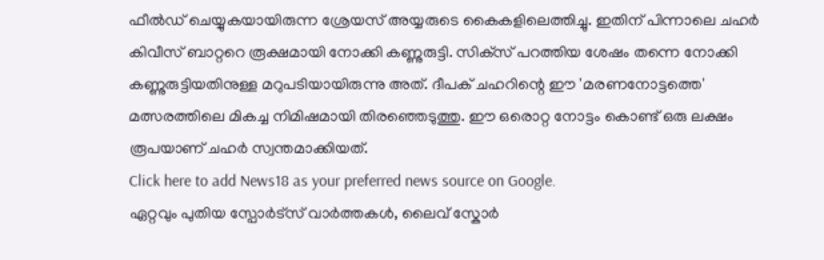ഫീല്‍ഡ് ചെയ്യുകയായിരുന്ന ശ്രേയസ് അയ്യരുടെ കൈകളിലെത്തിച്ചു. ഇതിന് പിന്നാലെ ചഹര്‍ കിവീസ് ബാറ്ററെ രൂക്ഷമായി നോക്കി കണ്ണുരുട്ടി. സിക്‌സ് പറത്തിയ ശേഷം തന്നെ നോക്കി കണ്ണുരുട്ടിയതിനുള്ള മറുപടിയായിരുന്നു അത്. ദീപക് ചഹറിന്റെ ഈ 'മരണനോട്ടത്തെ' മത്സരത്തിലെ മികച്ച നിമിഷമായി തിരഞ്ഞെടുത്തു. ഈ ഒരൊറ്റ നോട്ടം കൊണ്ട് ഒരു ലക്ഷം രൂപയാണ് ചഹര്‍ സ്വന്തമാക്കിയത്.
Click here to add News18 as your preferred news source on Google.
ഏറ്റവും പുതിയ സ്പോർട്സ് വാർത്തകൾ, ലൈവ് സ്കോർ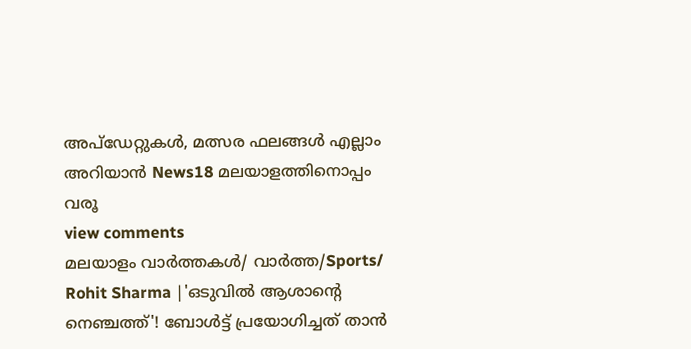അപ്ഡേറ്റുകൾ, മത്സര ഫലങ്ങൾ എല്ലാം അറിയാൻ News18 മലയാളത്തിനൊപ്പം വരൂ
view comments
മലയാളം വാർത്തകൾ/ വാർത്ത/Sports/
Rohit Sharma |'ഒടുവില്‍ ആശാന്റെ നെഞ്ചത്ത്'! ബോള്‍ട്ട് പ്രയോഗിച്ചത് താന്‍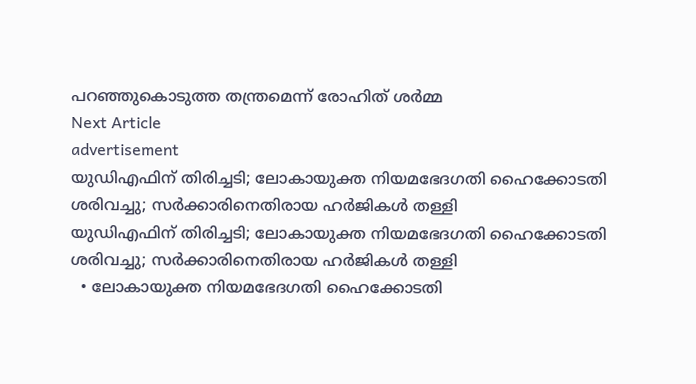പറഞ്ഞുകൊടുത്ത തന്ത്രമെന്ന് രോഹിത് ശര്‍മ്മ
Next Article
advertisement
യുഡിഎഫിന് തിരിച്ചടി; ലോകായുക്ത നിയമഭേദഗതി ഹൈക്കോടതി ശരിവച്ചു; സർക്കാരിനെതിരായ ഹർജികൾ തള്ളി
യുഡിഎഫിന് തിരിച്ചടി; ലോകായുക്ത നിയമഭേദഗതി ഹൈക്കോടതി ശരിവച്ചു; സർക്കാരിനെതിരായ ഹർജികൾ തള്ളി
  • ലോകായുക്ത നിയമഭേദഗതി ഹൈക്കോടതി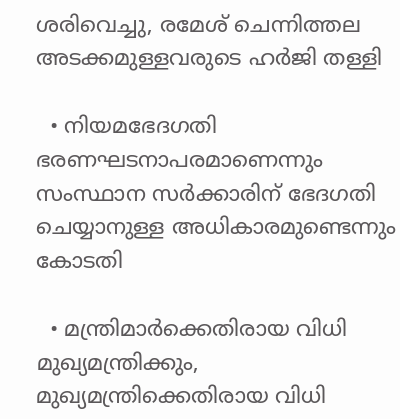ശരിവെച്ചു, രമേശ് ചെന്നിത്തല അടക്കമുള്ളവരുടെ ഹർജി തള്ളി

  • നിയമഭേദഗതി ഭരണഘടനാപരമാണെന്നും സംസ്ഥാന സർക്കാരിന് ഭേദഗതി ചെയ്യാനുള്ള അധികാരമുണ്ടെന്നും കോടതി

  • മന്ത്രിമാർക്കെതിരായ വിധി മുഖ്യമന്ത്രിക്കും, മുഖ്യമന്ത്രിക്കെതിരായ വിധി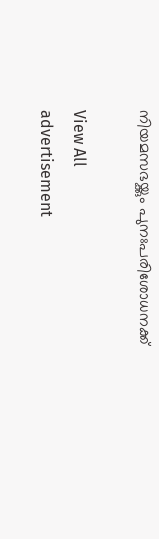നിയമസഭയ്ക്കും പുനഃപരിശോധനക്ക്

View All
advertisement